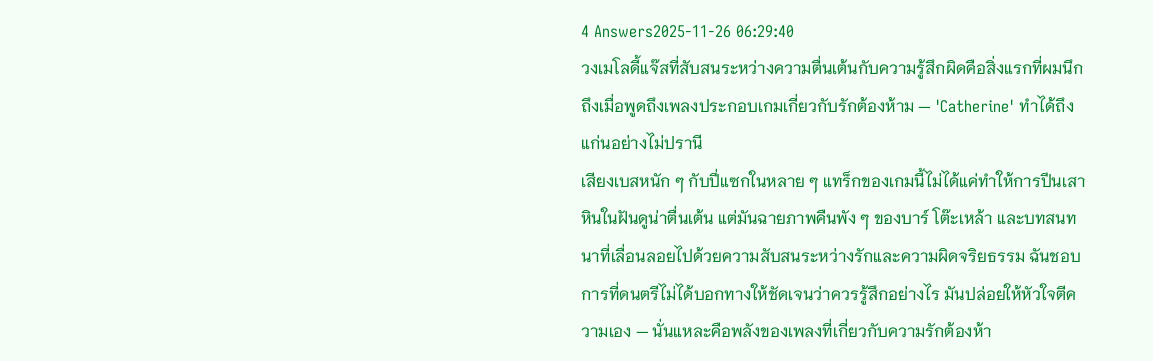4 Answers2025-11-26 06:29:40
วงเมโลดี้แจ๊สที่สับสนระหว่างความตื่นเต้นกับความรู้สึกผิดคือสิ่งแรกที่ผมนึกถึงเมื่อพูดถึงเพลงประกอบเกมเกี่ยวกับรักต้องห้าม — 'Catherine' ทำได้ถึงแก่นอย่างไม่ปรานี
เสียงเบสหนัก ๆ กับปี่แซกในหลาย ๆ แทร็กของเกมนี้ไม่ได้แค่ทำให้การปีนเสาหินในฝันดูน่าตื่นเต้น แต่มันฉายภาพคืนพัง ๆ ของบาร์ โต๊ะเหล้า และบทสนทนาที่เลื่อนลอยไปด้วยความสับสนระหว่างรักและความผิดจริยธรรม ฉันชอบการที่ดนตรีไม่ได้บอกทางให้ชัดเจนว่าควรรู้สึกอย่างไร มันปล่อยให้หัวใจตีความเอง — นั่นแหละคือพลังของเพลงที่เกี่ยวกับความรักต้องห้า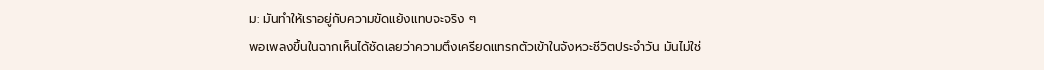ม: มันทำให้เราอยู่กับความขัดแย้งแทบจะจริง ๆ
พอเพลงขึ้นในฉากเห็นได้ชัดเลยว่าความตึงเครียดแทรกตัวเข้าในจังหวะชีวิตประจำวัน มันไม่ใช่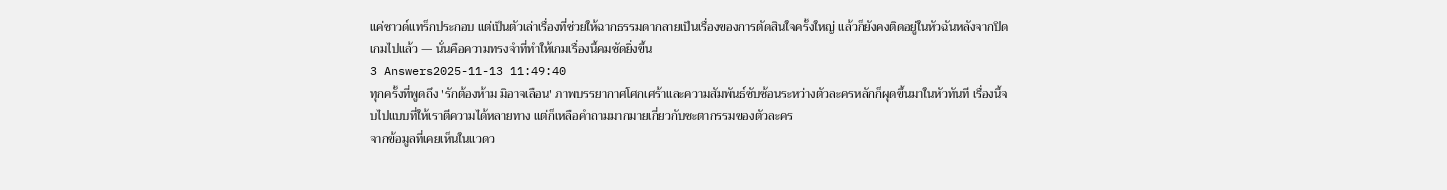แค่ซาวด์แทร็กประกอบ แต่เป็นตัวเล่าเรื่องที่ช่วยให้ฉากธรรมดากลายเป็นเรื่องของการตัดสินใจครั้งใหญ่ แล้วก็ยังคงติดอยู่ในหัวฉันหลังจากปิดเกมไปแล้ว — นั่นคือความทรงจำที่ทำให้เกมเรื่องนี้คมชัดยิ่งขึ้น
3 Answers2025-11-13 11:49:40
ทุกครั้งที่พูดถึง 'รักต้องห้าม มิอาจเลือน' ภาพบรรยากาศโศกเศร้าและความสัมพันธ์ซับซ้อนระหว่างตัวละครหลักก็ผุดขึ้นมาในหัวทันที เรื่องนี้จบไปแบบที่ให้เราตีความได้หลายทาง แต่ก็เหลือคำถามมากมายเกี่ยวกับชะตากรรมของตัวละคร
จากข้อมูลที่เคยเห็นในแวดว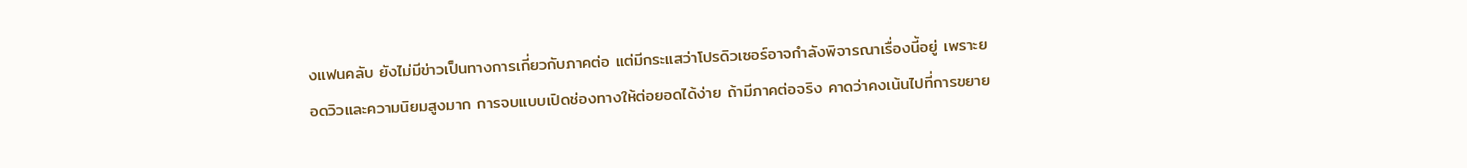งแฟนคลับ ยังไม่มีข่าวเป็นทางการเกี่ยวกับภาคต่อ แต่มีกระแสว่าโปรดิวเซอร์อาจกำลังพิจารณาเรื่องนี้อยู่ เพราะยอดวิวและความนิยมสูงมาก การจบแบบเปิดช่องทางให้ต่อยอดได้ง่าย ถ้ามีภาคต่อจริง คาดว่าคงเน้นไปที่การขยาย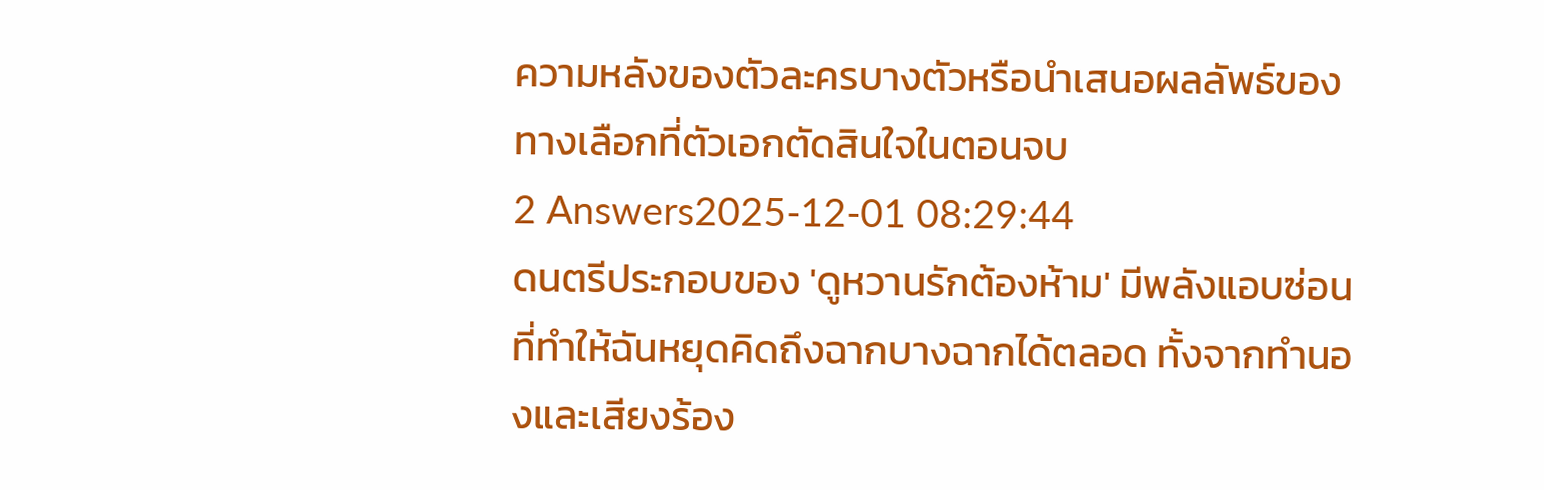ความหลังของตัวละครบางตัวหรือนำเสนอผลลัพธ์ของทางเลือกที่ตัวเอกตัดสินใจในตอนจบ
2 Answers2025-12-01 08:29:44
ดนตรีประกอบของ 'ดูหวานรักต้องห้าม' มีพลังแอบซ่อนที่ทำให้ฉันหยุดคิดถึงฉากบางฉากได้ตลอด ทั้งจากทำนองและเสียงร้อง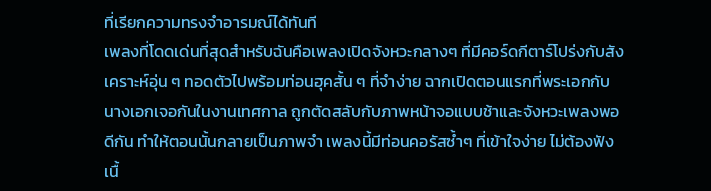ที่เรียกความทรงจำอารมณ์ได้ทันที
เพลงที่โดดเด่นที่สุดสำหรับฉันคือเพลงเปิดจังหวะกลางๆ ที่มีคอร์ดกีตาร์โปร่งกับสังเคราะห์อุ่น ๆ ทอดตัวไปพร้อมท่อนฮุคสั้น ๆ ที่จำง่าย ฉากเปิดตอนแรกที่พระเอกกับนางเอกเจอกันในงานเทศกาล ถูกตัดสลับกับภาพหน้าจอแบบช้าและจังหวะเพลงพอดีกัน ทำให้ตอนนั้นกลายเป็นภาพจำ เพลงนี้มีท่อนคอรัสซ้ำๆ ที่เข้าใจง่าย ไม่ต้องฟังเนื้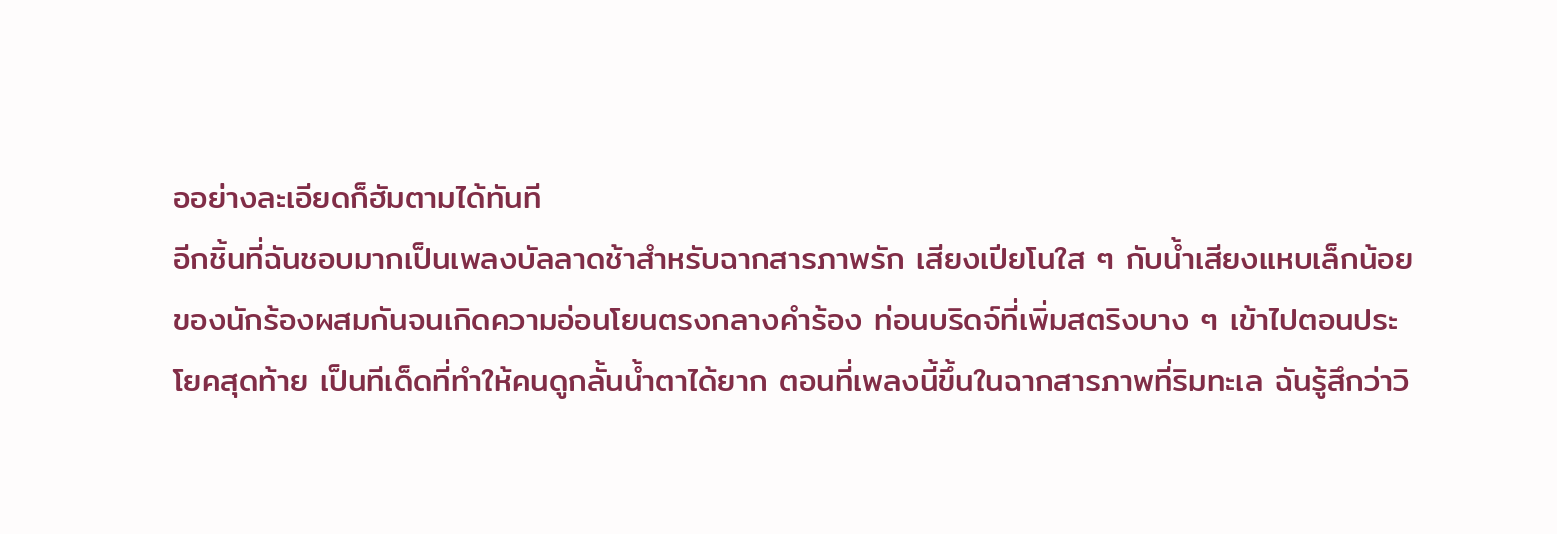ออย่างละเอียดก็ฮัมตามได้ทันที
อีกชิ้นที่ฉันชอบมากเป็นเพลงบัลลาดช้าสำหรับฉากสารภาพรัก เสียงเปียโนใส ๆ กับน้ำเสียงแหบเล็กน้อยของนักร้องผสมกันจนเกิดความอ่อนโยนตรงกลางคำร้อง ท่อนบริดจ์ที่เพิ่มสตริงบาง ๆ เข้าไปตอนประโยคสุดท้าย เป็นทีเด็ดที่ทำให้คนดูกลั้นน้ำตาได้ยาก ตอนที่เพลงนี้ขึ้นในฉากสารภาพที่ริมทะเล ฉันรู้สึกว่าวิ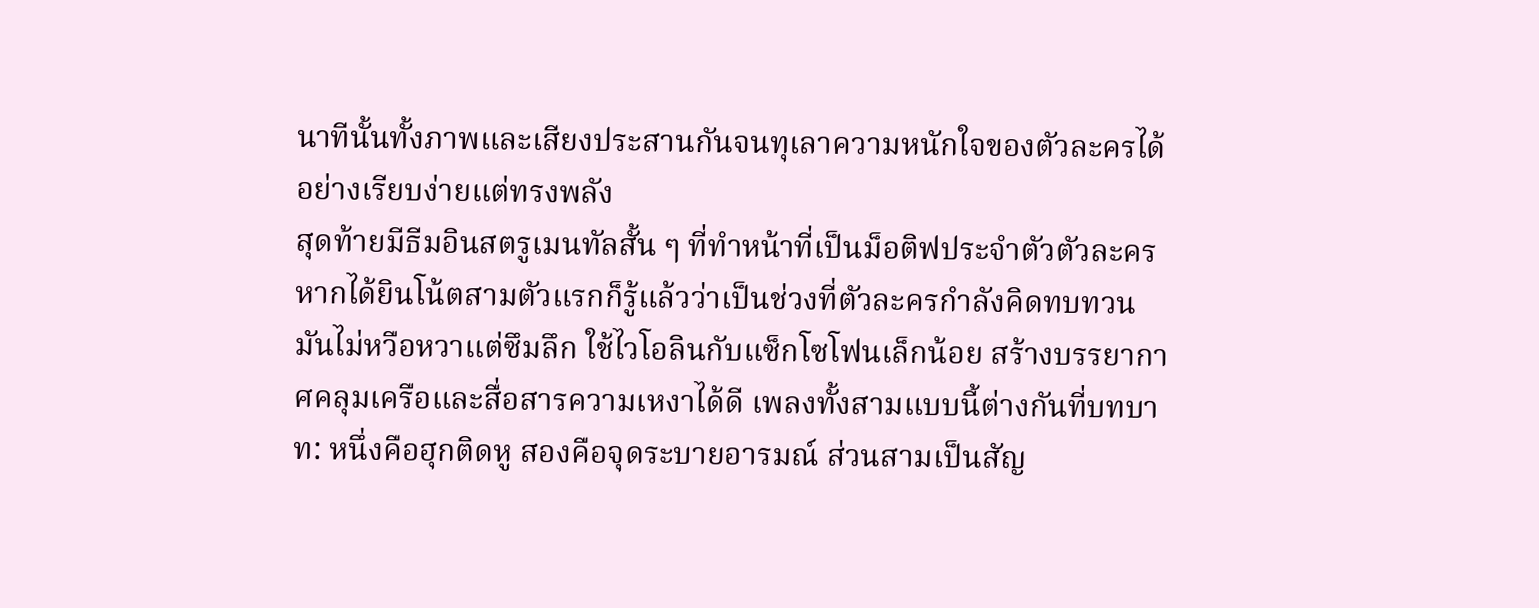นาทีนั้นทั้งภาพและเสียงประสานกันจนทุเลาความหนักใจของตัวละครได้อย่างเรียบง่ายแต่ทรงพลัง
สุดท้ายมีธีมอินสตรูเมนทัลสั้น ๆ ที่ทำหน้าที่เป็นม็อติฟประจำตัวตัวละคร หากได้ยินโน้ตสามตัวแรกก็รู้แล้วว่าเป็นช่วงที่ตัวละครกำลังคิดทบทวน มันไม่หวือหวาแต่ซึมลึก ใช้ไวโอลินกับแซ็กโซโฟนเล็กน้อย สร้างบรรยากาศคลุมเครือและสื่อสารความเหงาได้ดี เพลงทั้งสามแบบนี้ต่างกันที่บทบาท: หนึ่งคือฮุกติดหู สองคือจุดระบายอารมณ์ ส่วนสามเป็นสัญ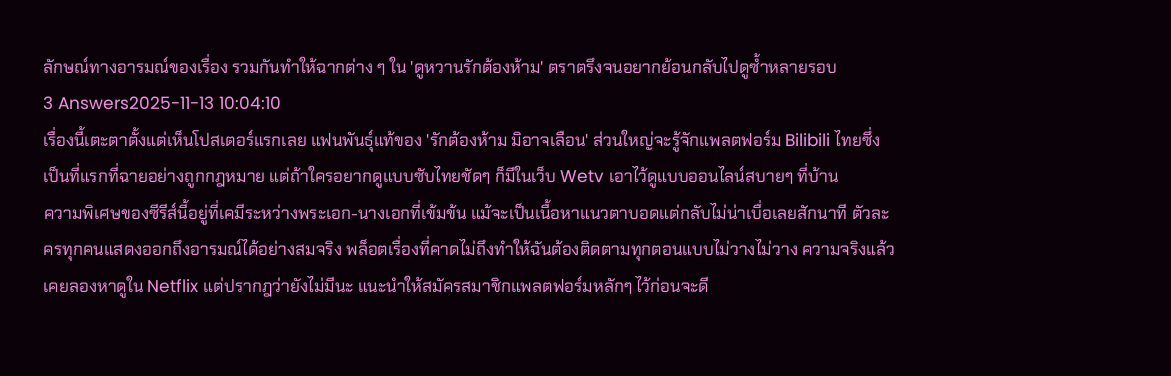ลักษณ์ทางอารมณ์ของเรื่อง รวมกันทำให้ฉากต่าง ๆ ใน 'ดูหวานรักต้องห้าม' ตราตรึงจนอยากย้อนกลับไปดูซ้ำหลายรอบ
3 Answers2025-11-13 10:04:10
เรื่องนี้เตะตาตั้งแต่เห็นโปสเตอร์แรกเลย แฟนพันธุ์แท้ของ 'รักต้องห้าม มิอาจเลือน' ส่วนใหญ่จะรู้จักแพลตฟอร์ม Bilibili ไทยซึ่งเป็นที่แรกที่ฉายอย่างถูกกฎหมาย แต่ถ้าใครอยากดูแบบซับไทยชัดๆ ก็มีในเว็บ Wetv เอาไว้ดูแบบออนไลน์สบายๆ ที่บ้าน
ความพิเศษของซีรีส์นี้อยู่ที่เคมีระหว่างพระเอก-นางเอกที่เข้มข้น แม้จะเป็นเนื้อหาแนวตาบอดแต่กลับไม่น่าเบื่อเลยสักนาที ตัวละครทุกคนแสดงออกถึงอารมณ์ได้อย่างสมจริง พล็อตเรื่องที่คาดไม่ถึงทำให้ฉันต้องติดตามทุกตอนแบบไม่วางไม่วาง ความจริงแล้วเคยลองหาดูใน Netflix แต่ปรากฎว่ายังไม่มีนะ แนะนำให้สมัครสมาชิกแพลตฟอร์มหลักๆ ไว้ก่อนจะดี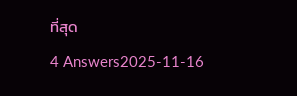ที่สุด
4 Answers2025-11-16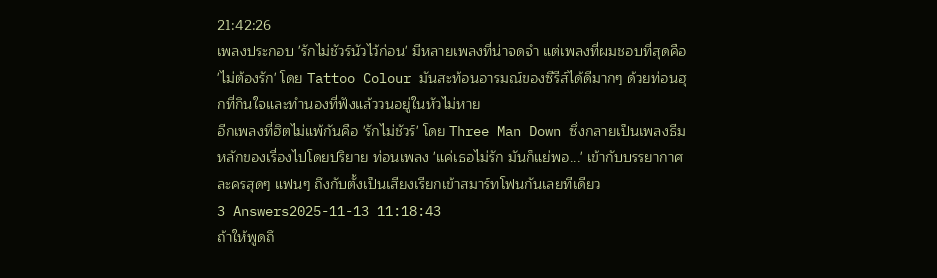21:42:26
เพลงประกอบ 'รักไม่ชัวร์นัวไว้ก่อน' มีหลายเพลงที่น่าจดจำ แต่เพลงที่ผมชอบที่สุดคือ 'ไม่ต้องรัก' โดย Tattoo Colour มันสะท้อนอารมณ์ของซีรีส์ได้ดีมากๆ ด้วยท่อนฮุกที่กินใจและทำนองที่ฟังแล้ววนอยู่ในหัวไม่หาย
อีกเพลงที่ฮิตไม่แพ้กันคือ 'รักไม่ชัวร์' โดย Three Man Down ซึ่งกลายเป็นเพลงธีมหลักของเรื่องไปโดยปริยาย ท่อนเพลง 'แค่เธอไม่รัก มันก็แย่พอ...' เข้ากับบรรยากาศละครสุดๆ แฟนๆ ถึงกับตั้งเป็นเสียงเรียกเข้าสมาร์ทโฟนกันเลยทีเดียว
3 Answers2025-11-13 11:18:43
ถ้าให้พูดถึ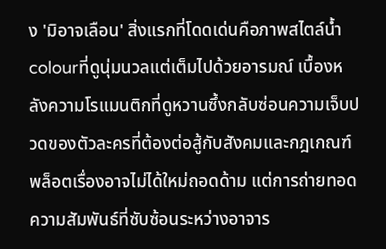ง 'มิอาจเลือน' สิ่งแรกที่โดดเด่นคือภาพสไตล์น้ำcolourที่ดูนุ่มนวลแต่เต็มไปด้วยอารมณ์ เบื้องหลังความโรแมนติกที่ดูหวานซึ้งกลับซ่อนความเจ็บปวดของตัวละครที่ต้องต่อสู้กับสังคมและกฎเกณฑ์
พล็อตเรื่องอาจไม่ได้ใหม่ถอดด้าม แต่การถ่ายทอดความสัมพันธ์ที่ซับซ้อนระหว่างอาจาร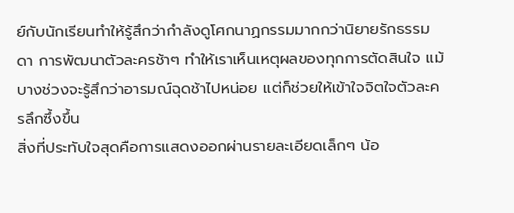ย์กับนักเรียนทำให้รู้สึกว่ากำลังดูโศกนาฏกรรมมากกว่านิยายรักธรรมดา การพัฒนาตัวละครช้าๆ ทำให้เราเห็นเหตุผลของทุกการตัดสินใจ แม้บางช่วงจะรู้สึกว่าอารมณ์ฉุดช้าไปหน่อย แต่ก็ช่วยให้เข้าใจจิตใจตัวละครลึกซึ้งขึ้น
สิ่งที่ประทับใจสุดคือการแสดงออกผ่านรายละเอียดเล็กๆ น้อ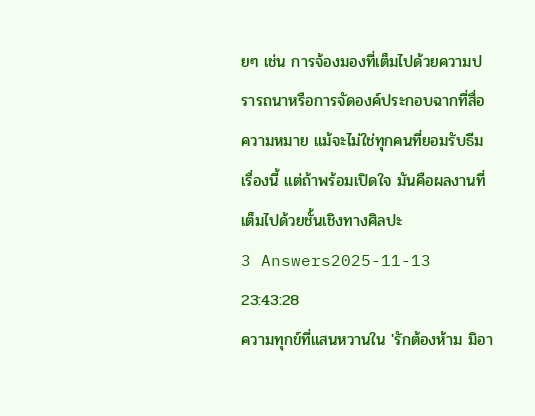ยๆ เช่น การจ้องมองที่เต็มไปด้วยความปรารถนาหรือการจัดองค์ประกอบฉากที่สื่อความหมาย แม้จะไม่ใช่ทุกคนที่ยอมรับธีมเรื่องนี้ แต่ถ้าพร้อมเปิดใจ มันคือผลงานที่เต็มไปด้วยชั้นเชิงทางศิลปะ
3 Answers2025-11-13 23:43:28
ความทุกข์ที่แสนหวานใน 'รักต้องห้าม มิอา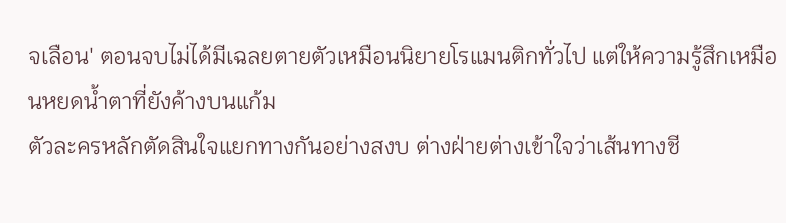จเลือน' ตอนจบไม่ได้มีเฉลยตายตัวเหมือนนิยายโรแมนติกทั่วไป แต่ให้ความรู้สึกเหมือนหยดน้ำตาที่ยังค้างบนแก้ม
ตัวละครหลักตัดสินใจแยกทางกันอย่างสงบ ต่างฝ่ายต่างเข้าใจว่าเส้นทางชี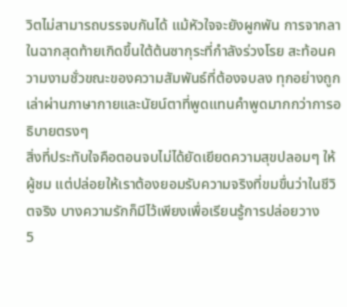วิตไม่สามารถบรรจบกันได้ แม้หัวใจจะยังผูกพัน การจากลาในฉากสุดท้ายเกิดขึ้นใต้ต้นซากุระที่กำลังร่วงโรย สะท้อนความงามชั่วขณะของความสัมพันธ์ที่ต้องจบลง ทุกอย่างถูกเล่าผ่านภาษากายและนัยน์ตาที่พูดแทนคำพูดมากกว่าการอธิบายตรงๆ
สิ่งที่ประทับใจคือตอนจบไม่ได้ยัดเยียดความสุขปลอมๆ ให้ผู้ชม แต่ปล่อยให้เราต้องยอมรับความจริงที่ขมขื่นว่าในชีวิตจริง บางความรักก็มีไว้เพียงเพื่อเรียนรู้การปล่อยวาง
5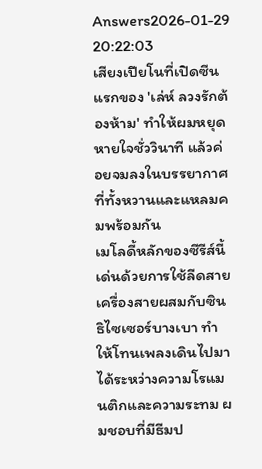Answers2026-01-29 20:22:03
เสียงเปียโนที่เปิดซีนแรกของ 'เล่ห์ ลวงรักต้องห้าม' ทำให้ผมหยุดหายใจชั่ววินาที แล้วค่อยจมลงในบรรยากาศที่ทั้งหวานและแหลมคมพร้อมกัน
เมโลดี้หลักของซีรีส์นี้เด่นด้วยการใช้ลีดสายเครื่องสายผสมกับซินธิไซเซอร์บางเบา ทำให้โทนเพลงเดินไปมาได้ระหว่างความโรแมนติกและความระทม ผมชอบที่มีธีมป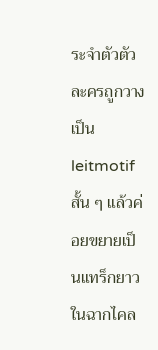ระจำตัวตัวละครถูกวางเป็น leitmotif สั้น ๆ แล้วค่อยขยายเป็นแทร็กยาวในฉากไคล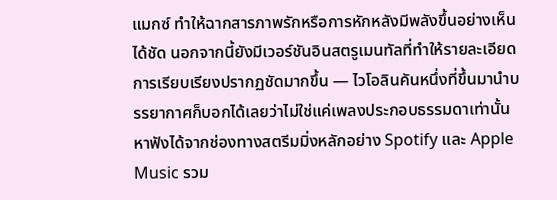แมกซ์ ทำให้ฉากสารภาพรักหรือการหักหลังมีพลังขึ้นอย่างเห็นได้ชัด นอกจากนี้ยังมีเวอร์ชันอินสตรูเมนทัลที่ทำให้รายละเอียดการเรียบเรียงปรากฏชัดมากขึ้น — ไวโอลินคันหนึ่งที่ขึ้นมานำบรรยากาศก็บอกได้เลยว่าไม่ใช่แค่เพลงประกอบธรรมดาเท่านั้น
หาฟังได้จากช่องทางสตรีมมิ่งหลักอย่าง Spotify และ Apple Music รวม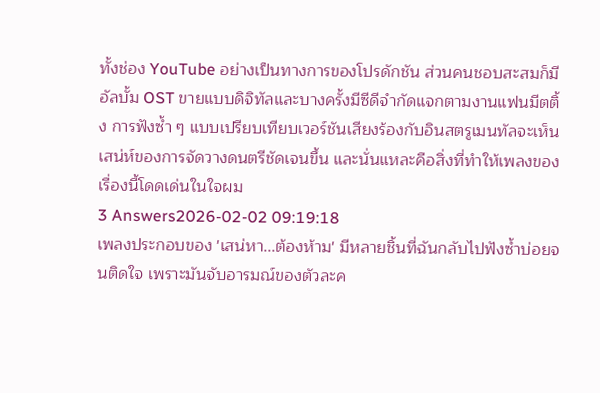ทั้งช่อง YouTube อย่างเป็นทางการของโปรดักชัน ส่วนคนชอบสะสมก็มีอัลบั้ม OST ขายแบบดิจิทัลและบางครั้งมีซีดีจำกัดแจกตามงานแฟนมีตติ้ง การฟังซ้ำ ๆ แบบเปรียบเทียบเวอร์ชันเสียงร้องกับอินสตรูเมนทัลจะเห็นเสน่ห์ของการจัดวางดนตรีชัดเจนขึ้น และนั่นแหละคือสิ่งที่ทำให้เพลงของเรื่องนี้โดดเด่นในใจผม
3 Answers2026-02-02 09:19:18
เพลงประกอบของ 'เสน่หา...ต้องห้าม' มีหลายชิ้นที่ฉันกลับไปฟังซ้ำบ่อยจนติดใจ เพราะมันจับอารมณ์ของตัวละค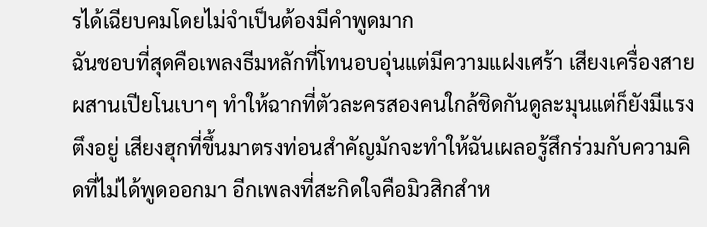รได้เฉียบคมโดยไม่จำเป็นต้องมีคำพูดมาก
ฉันชอบที่สุดคือเพลงธีมหลักที่โทนอบอุ่นแต่มีความแฝงเศร้า เสียงเครื่องสายผสานเปียโนเบาๆ ทำให้ฉากที่ตัวละครสองคนใกล้ชิดกันดูละมุนแต่ก็ยังมีแรงตึงอยู่ เสียงฮุกที่ขึ้นมาตรงท่อนสำคัญมักจะทำให้ฉันเผลอรู้สึกร่วมกับความคิดที่ไม่ได้พูดออกมา อีกเพลงที่สะกิดใจคือมิวสิกสำห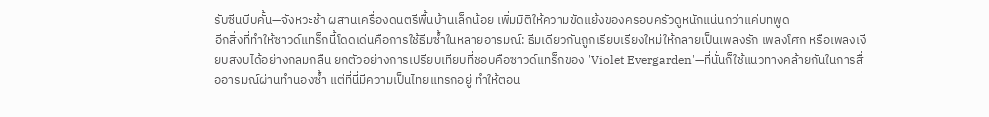รับซีนบีบคั้น—จังหวะช้า ผสานเครื่องดนตรีพื้นบ้านเล็กน้อย เพิ่มมิติให้ความขัดแย้งของครอบครัวดูหนักแน่นกว่าแค่บทพูด
อีกสิ่งที่ทำให้ซาวด์แทร็กนี้โดดเด่นคือการใช้ธีมซ้ำในหลายอารมณ์: ธีมเดียวกันถูกเรียบเรียงใหม่ให้กลายเป็นเพลงรัก เพลงโศก หรือเพลงเงียบสงบได้อย่างกลมกลืน ยกตัวอย่างการเปรียบเทียบที่ชอบคือซาวด์แทร็กของ 'Violet Evergarden'—ที่นั่นก็ใช้แนวทางคล้ายกันในการสื่ออารมณ์ผ่านทำนองซ้ำ แต่ที่นี่มีความเป็นไทยแทรกอยู่ ทำให้ตอน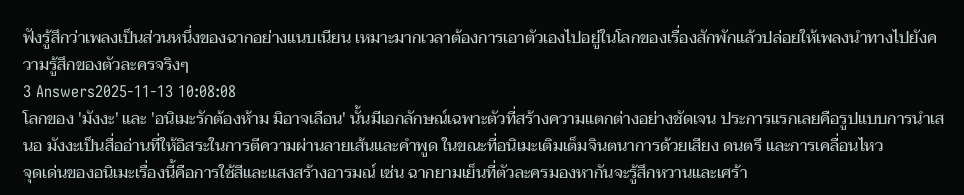ฟังรู้สึกว่าเพลงเป็นส่วนหนึ่งของฉากอย่างแนบเนียน เหมาะมากเวลาต้องการเอาตัวเองไปอยู่ในโลกของเรื่องสักพักแล้วปล่อยให้เพลงนำทางไปยังความรู้สึกของตัวละครจริงๆ
3 Answers2025-11-13 10:08:08
โลกของ 'มังงะ' และ 'อนิเมะรักต้องห้าม มิอาจเลือน' นั้นมีเอกลักษณ์เฉพาะตัวที่สร้างความแตกต่างอย่างชัดเจน ประการแรกเลยคือรูปแบบการนำเสนอ มังงะเป็นสื่ออ่านที่ให้อิสระในการตีความผ่านลายเส้นและคำพูด ในขณะที่อนิเมะเติมเต็มจินตนาการด้วยเสียง ดนตรี และการเคลื่อนไหว
จุดเด่นของอนิเมะเรื่องนี้คือการใช้สีและแสงสร้างอารมณ์ เช่น ฉากยามเย็นที่ตัวละครมองหากันจะรู้สึกหวานและเศร้า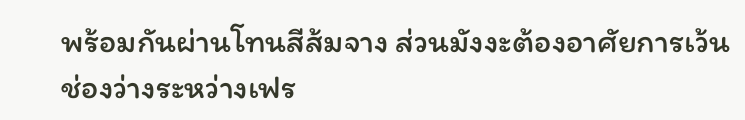พร้อมกันผ่านโทนสีส้มจาง ส่วนมังงะต้องอาศัยการเว้นช่องว่างระหว่างเฟร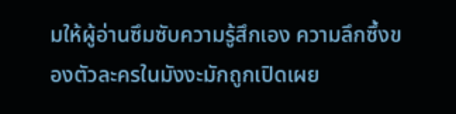มให้ผู้อ่านซึมซับความรู้สึกเอง ความลึกซึ้งของตัวละครในมังงะมักถูกเปิดเผย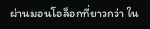ผ่านมอนโอล็อกที่ยาวกว่า ใน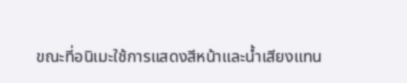ขณะที่อนิเมะใช้การแสดงสีหน้าและน้ำเสียงแทน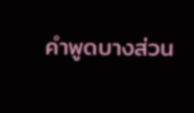คำพูดบางส่วน